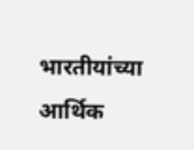भारतीयांच्या आर्थिक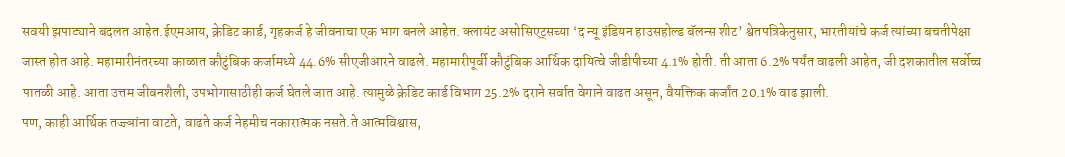सवयी झपाट्याने बदलत आहेत.ईएमआय, क्रेडिट कार्ड, गृहकर्ज हे जीवनाचा एक भाग बनले आहेत. क्लायंट असोसिएट्सच्या ‘द न्यू इंडियन हाउसहोल्ड बॅलन्स शीट’ श्वेतपत्रिकेनुसार, भारतीयांचे कर्ज त्यांच्या बचतीपेक्षा जास्त होत आहे. महामारीनंतरच्या काळात कौटुंबिक कर्जामध्ये 44.6% सीएजीआरने वाढले. महामारीपूर्वी कौटुंबिक आर्थिक दायित्वे जीडीपीच्या 4.1% होती. ती आता 6.2% पर्यंत वाढली आहेत, जी दशकातील सर्वोच्च पातळी आहे. आता उत्तम जीवनशैली, उपभोगासाठीही कर्ज घेतले जात आहे. त्यामुळे क्रेडिट कार्ड विभाग 25.2% दराने सर्वात वेगाने वाढत असून, वैयक्तिक कर्जांत 20.1% वाढ झाली.
पण, काही आर्थिक तज्ज्ञांना वाटते, वाढते कर्ज नेहमीच नकारात्मक नसते.ते आत्मविश्वास,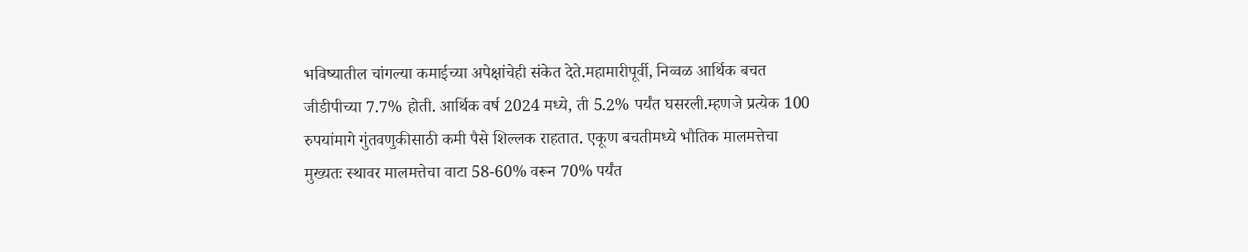भविष्यातील चांगल्या कमाईच्या अपेक्षांचेही संकेत देते.महामारीपूर्वी, निव्वळ आर्थिक बचत जीडीपीच्या 7.7% होती. आर्थिक वर्ष 2024 मध्ये, ती 5.2% पर्यंत घसरली.म्हणजे प्रत्येक 100 रुपयांमागे गुंतवणुकीसाठी कमी पैसे शिल्लक राहतात. एकूण बचतीमध्ये भौतिक मालमत्तेचा मुख्यतः स्थावर मालमत्तेचा वाटा 58-60% वरून 70% पर्यंत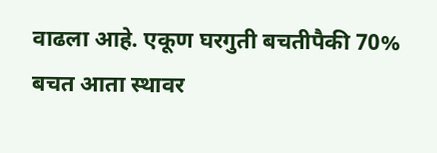वाढला आहे. एकूण घरगुती बचतीपैकी 70% बचत आता स्थावर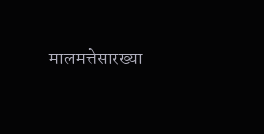मालमत्तेसारख्या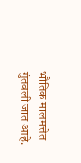भौतिक मालमत्तेत गुंतवली जात आहे.